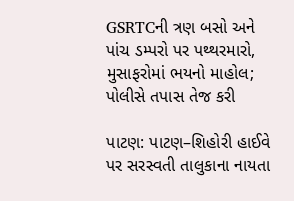GSRTCની ત્રણ બસો અને પાંચ ડમ્પરો પર પથ્થરમારો, મુસાફરોમાં ભયનો માહોલ; પોલીસે તપાસ તેજ કરી

પાટણ: પાટણ–શિહોરી હાઈવે પર સરસ્વતી તાલુકાના નાયતા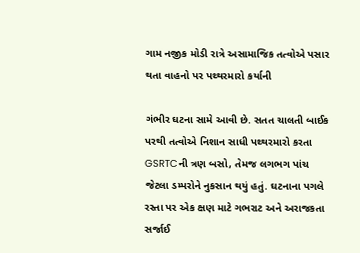ગામ નજીક મોડી રાત્રે અસામાજિક તત્વોએ પસાર થતા વાહનો પર પથ્થરમારો કર્યાની

ગંભીર ઘટના સામે આવી છે. સતત ચાલતી બાઈક પરથી તત્વોએ નિશાન સાધી પથ્થરમારો કરતા GSRTCની ત્રણ બસો, તેમજ લગભગ પાંચ જેટલા ડમ્પરોને નુકસાન થયું હતું. ઘટનાના પગલે રસ્તા પર એક ક્ષણ માટે ગભરાટ અને અરાજકતા સર્જાઈ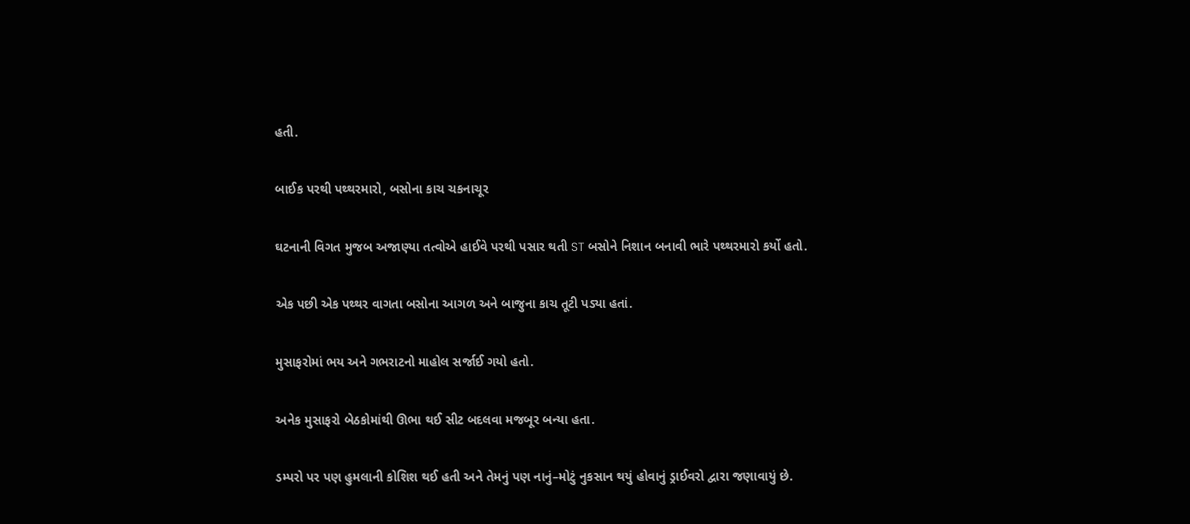હતી.

બાઈક પરથી પથ્થરમારો, બસોના કાચ ચકનાચૂર

ઘટનાની વિગત મુજબ અજાણ્યા તત્વોએ હાઈવે પરથી પસાર થતી ST બસોને નિશાન બનાવી ભારે પથ્થરમારો કર્યો હતો.

એક પછી એક પથ્થર વાગતા બસોના આગળ અને બાજુના કાચ તૂટી પડ્યા હતાં.

મુસાફરોમાં ભય અને ગભરાટનો માહોલ સર્જાઈ ગયો હતો.

અનેક મુસાફરો બેઠકોમાંથી ઊભા થઈ સીટ બદલવા મજબૂર બન્યા હતા.

ડમ્પરો પર પણ હુમલાની કોશિશ થઈ હતી અને તેમનું પણ નાનું–મોટું નુકસાન થયું હોવાનું ડ્રાઈવરો દ્વારા જણાવાયું છે.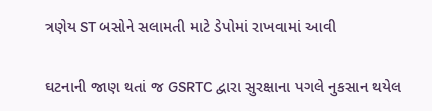ત્રણેય ST બસોને સલામતી માટે ડેપોમાં રાખવામાં આવી

ઘટનાની જાણ થતાં જ GSRTC દ્વારા સુરક્ષાના પગલે નુકસાન થયેલ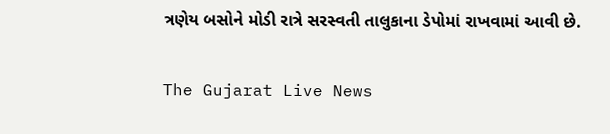ત્રણેય બસોને મોડી રાત્રે સરસ્વતી તાલુકાના ડેપોમાં રાખવામાં આવી છે.

The Gujarat Live News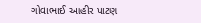ગોવાભાઈ આહીર પાટણ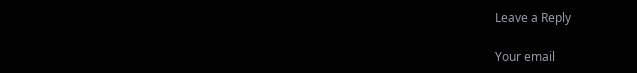Leave a Reply

Your email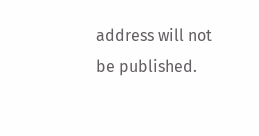address will not be published.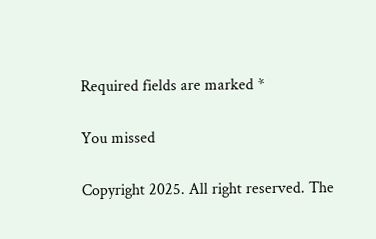Required fields are marked *

You missed

Copyright 2025. All right reserved. The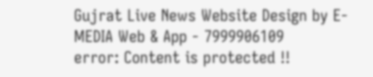Gujrat Live News Website Design by E- MEDIA Web & App - 7999906109
error: Content is protected !!